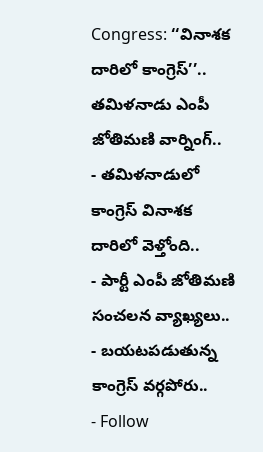Congress: ‘‘వినాశక దారిలో కాంగ్రెస్’’.. తమిళనాడు ఎంపీ జోతిమణి వార్నింగ్..
- తమిళనాడులో కాంగ్రెస్ వినాశక దారిలో వెళ్తోంది..
- పార్టీ ఎంపీ జోతిమణి సంచలన వ్యాఖ్యలు..
- బయటపడుతున్న కాంగ్రెస్ వర్గపోరు..
- Follow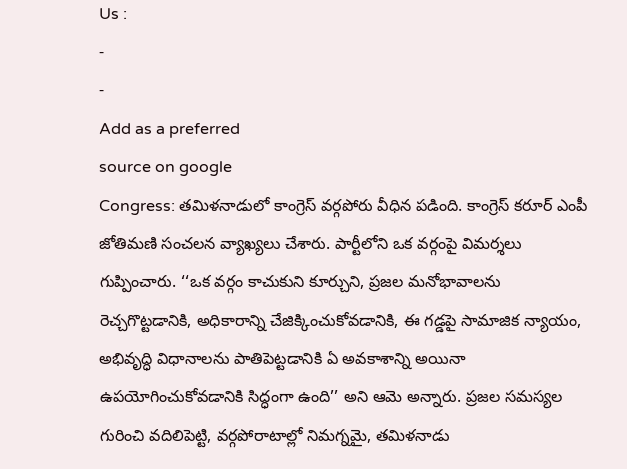Us :
-
-
Add as a preferred
source on google
Congress: తమిళనాడులో కాంగ్రెస్ వర్గపోరు వీధిన పడింది. కాంగ్రెస్ కరూర్ ఎంపీ జోతిమణి సంచలన వ్యాఖ్యలు చేశారు. పార్టీలోని ఒక వర్గంపై విమర్శలు గుప్పించారు. ‘‘ఒక వర్గం కాచుకుని కూర్చుని, ప్రజల మనోభావాలను రెచ్చగొట్టడానికి, అధికారాన్ని చేజిక్కించుకోవడానికి, ఈ గడ్డపై సామాజిక న్యాయం, అభివృద్ధి విధానాలను పాతిపెట్టడానికి ఏ అవకాశాన్ని అయినా ఉపయోగించుకోవడానికి సిద్ధంగా ఉంది’’ అని ఆమె అన్నారు. ప్రజల సమస్యల గురించి వదిలిపెట్టి, వర్గపోరాటాల్లో నిమగ్నమై, తమిళనాడు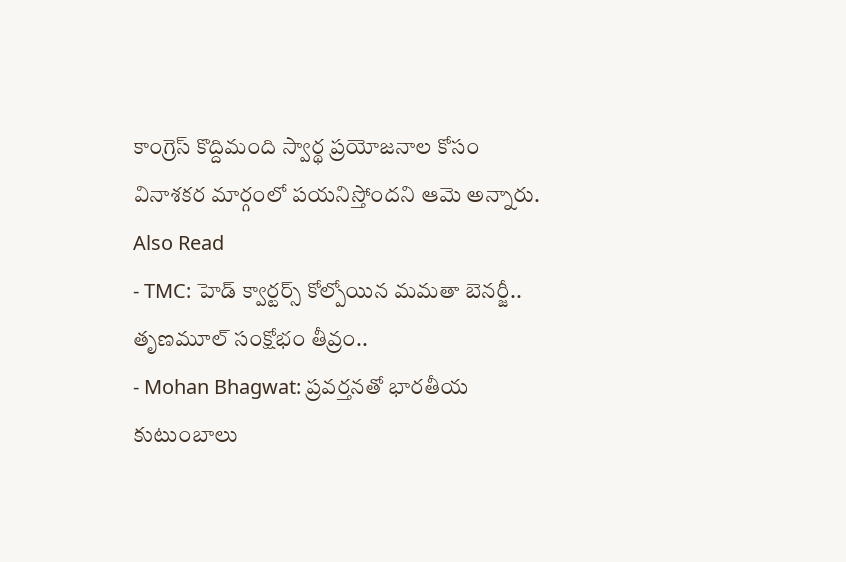కాంగ్రెస్ కొద్దిమంది స్వార్థ ప్రయోజనాల కోసం వినాశకర మార్గంలో పయనిస్తోందని ఆమె అన్నారు.
Also Read
- TMC: హెడ్ క్వార్టర్స్ కోల్పోయిన మమతా బెనర్జీ.. తృణమూల్ సంక్షోభం తీవ్రం..
- Mohan Bhagwat: ప్రవర్తనతో భారతీయ కుటుంబాలు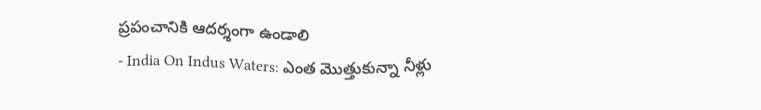ప్రపంచానికి ఆదర్శంగా ఉండాలి
- India On Indus Waters: ఎంత మొత్తుకున్నా నీళ్లు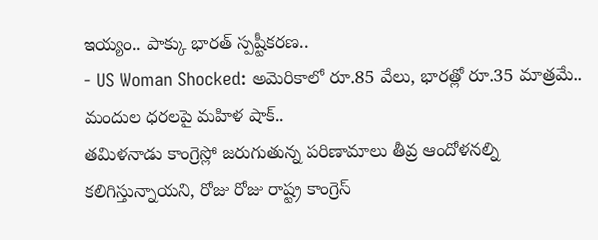ఇయ్యం.. పాక్కు భారత్ స్పష్టీకరణ..
- US Woman Shocked: అమెరికాలో రూ.85 వేలు, భారత్లో రూ.35 మాత్రమే.. మందుల ధరలపై మహిళ షాక్..
తమిళనాడు కాంగ్రెస్లో జరుగుతున్న పరిణామాలు తీవ్ర ఆందోళనల్ని కలిగిస్తున్నాయని, రోజు రోజు రాష్ట్ర కాంగ్రెస్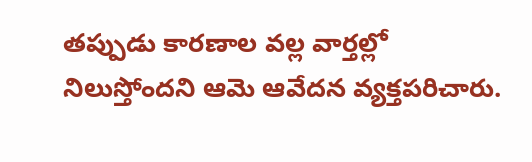తప్పుడు కారణాల వల్ల వార్తల్లో నిలుస్తోందని ఆమె ఆవేదన వ్యక్తపరిచారు.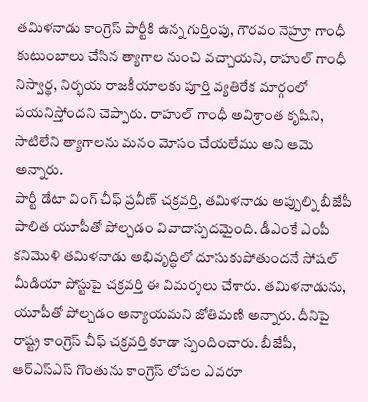తమిళనాడు కాంగ్రెస్ పార్టీకి ఉన్న గుర్తింపు, గౌరవం నెహ్రూ గాంధీ కుటుంబాలు చేసిన త్యాగాల నుంచి వచ్చాయని, రాహుల్ గాంధీ నిస్వార్థ, నిర్భయ రాజకీయాలకు పూర్తి వ్యతిరేక మార్గంలో పయనిస్తోందని చెప్పారు. రాహుల్ గాంధీ అవిశ్రాంత కృషిని, సాటిలేని త్యాగాలను మనం మోసం చేయలేము అని ఆమె అన్నారు.
పార్టీ డేటా వింగ్ చీఫ్ ప్రవీణ్ చక్రవర్తి, తమిళనాడు అప్పుల్ని బీజేపీ పాలిత యూపీతో పోల్చడం వివాదాస్పదమైంది. డీఎంకే ఎంపీ కనిమొళి తమిళనాడు అభివృద్ధిలో దూసుకుపోతుందనే సోషల్ మీడియా పోస్టుపై చక్రవర్తి ఈ విమర్శలు చేశారు. తమిళనాడును, యూపీతో పోల్చడం అన్యాయమని జోతిమణి అన్నారు. దీనిపై రాష్ట్ర కాంగ్రెస్ చీఫ్ చక్రవర్తి కూడా స్పందించారు. బీజేపీ, ఆర్ఎస్ఎస్ గొంతును కాంగ్రెస్ లోపల ఎవరూ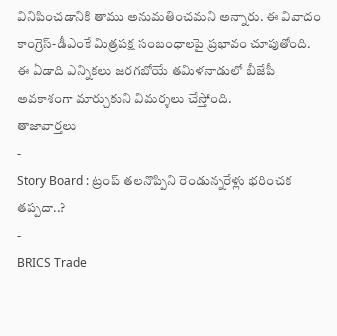వినిపించడానికి తాము అనుమతించమని అన్నారు. ఈ వివాదం కాంగ్రెస్-డీఎంకే మిత్రపక్ష సంబంధాలపై ప్రభావం చూపుతోంది. ఈ ఏడాది ఎన్నికలు జరగబోయే తమిళనాడులో బీజేపీ అవకాశంగా మార్చుకుని విమర్శలు చేస్తోంది.
తాజావార్తలు
-
Story Board : ట్రంప్ తలనొప్పిని రెండున్నరేళ్లు భరించక తప్పదా..?
-
BRICS Trade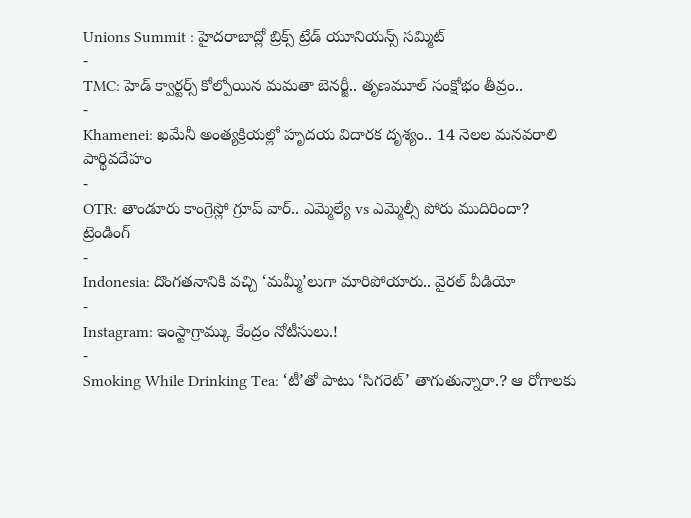Unions Summit : హైదరాబాద్లో బ్రిక్స్ ట్రేడ్ యూనియన్స్ సమ్మిట్
-
TMC: హెడ్ క్వార్టర్స్ కోల్పోయిన మమతా బెనర్జీ.. తృణమూల్ సంక్షోభం తీవ్రం..
-
Khamenei: ఖమేనీ అంత్యక్రియల్లో హృదయ విదారక దృశ్యం.. 14 నెలల మనవరాలి పార్థివదేహం
-
OTR: తాండూరు కాంగ్రెస్లో గ్రూప్ వార్.. ఎమ్మెల్యే vs ఎమ్మెల్సీ పోరు ముదిరిందా?
ట్రెండింగ్
-
Indonesia: దొంగతనానికి వచ్చి ‘మమ్మీ’లుగా మారిపోయారు.. వైరల్ వీడియో
-
Instagram: ఇంస్టాగ్రామ్కు కేంద్రం నోటీసులు.!
-
Smoking While Drinking Tea: ‘టీ’తో పాటు ‘సిగరెట్’ తాగుతున్నారా.? ఆ రోగాలకు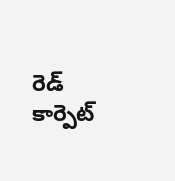రెడ్ కార్పెట్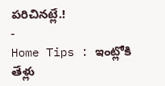పరిచినట్లే.!
-
Home Tips : ఇంట్లోకి తేళ్లు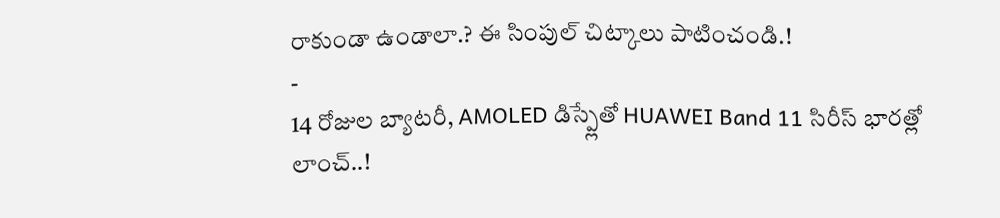రాకుండా ఉండాలా.? ఈ సింపుల్ చిట్కాలు పాటించండి.!
-
14 రోజుల బ్యాటరీ, AMOLED డిస్ప్లేతో HUAWEI Band 11 సిరీస్ భారత్లో లాంచ్..!